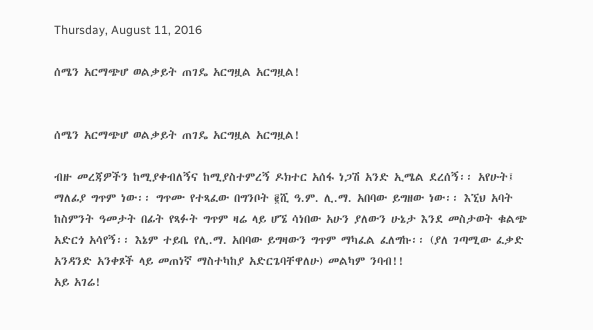Thursday, August 11, 2016

ሰሜን አርማጭሆ ወልቃይት ጠገዴ አርግዟል አርግዟል!


ሰሜን አርማጭሆ ወልቃይት ጠገዴ አርግዟል አርግዟል!

ብዙ መረጃዎችን ከሚያቀብለኝና ከሚያስተምረኝ ዶክተር አሰፋ ነጋሽ አንድ ኢሜል ደረሰኝ፡፡ አየሁት፤ ማለፊያ ግጥም ነው፡፡ ግጥሙ የተጻፈው በግንቦት ፪ሺ ዓ.ም. ሊ.ማ. አበባው ይግዘው ነው፡፡ እኚህ አባት ከስምንት ዓመታት በፊት የጻፉት ግጥም ዛሬ ላይ ሆኜ ሳነበው አሁን ያለውን ሁኔታ እንደ መስታወት ቁልጭ አድርጎ አሳየኝ፡፡ እኔም ተይቤ የሊ.ማ. አበባው ይግዛውን ግጥም ማካፈል ፈለግኩ፡፡ (ያለ ገጣሚው ፈቃድ አንዳንድ አንቀጾች ላይ መጠነኛ ማስተካከያ አድርጌባቸዋለሁ) መልካም ንባብ!!
አይ አገሬ!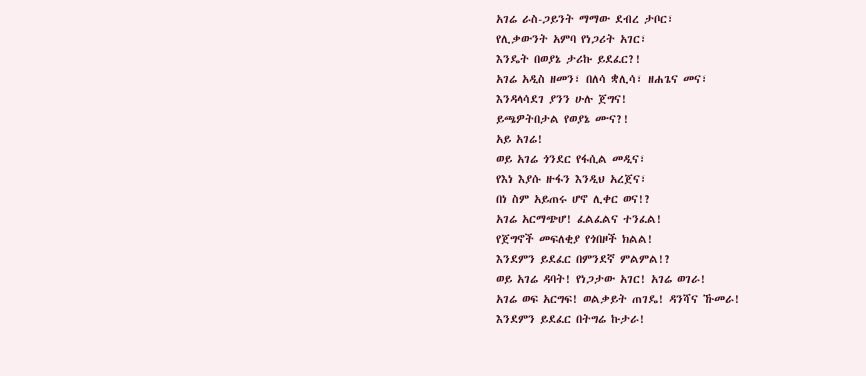አገሬ ራስ-ጋይንት ማማው ደብረ ታቦር፣
የሊቃውንት አምባ የነጋሪት አገር፣
እንዴት በወያኔ ታሪኩ ይደፈር?!
አገሬ አዲስ ዘመን፣ በለሳ ቋሊሳ፣ ዘሐጌና መና፣
እንዳላሳደገ ያንን ሁሉ ጀግና!
ይጫዎትበታል የወያኔ ሙና?!
አይ አገሬ!
ወይ አገሬ ጎንደር የፋሲል መዲና፣
የእነ እያሱ ዙፋን እንዲህ አረጀና፣
በነ ስም አይጠሩ ሆኖ ሊቀር ወና!?
አገሬ አርማጭሆ! ፈልፈልና ተንፈል!
የጀግኖች መፍለቂያ የጎበዞች ክልል!
እንደምን ይደፈር በምንደኛ ምልምል!?
ወይ አገሬ ዳባት! የነጋታው አገር! አገሬ ወገራ!
አገሬ ወፍ አርግፍ! ወልቃይት ጠገዴ! ዳንሻና ኹመራ!
እንደምን ይደፈር በትግሬ ኩታራ!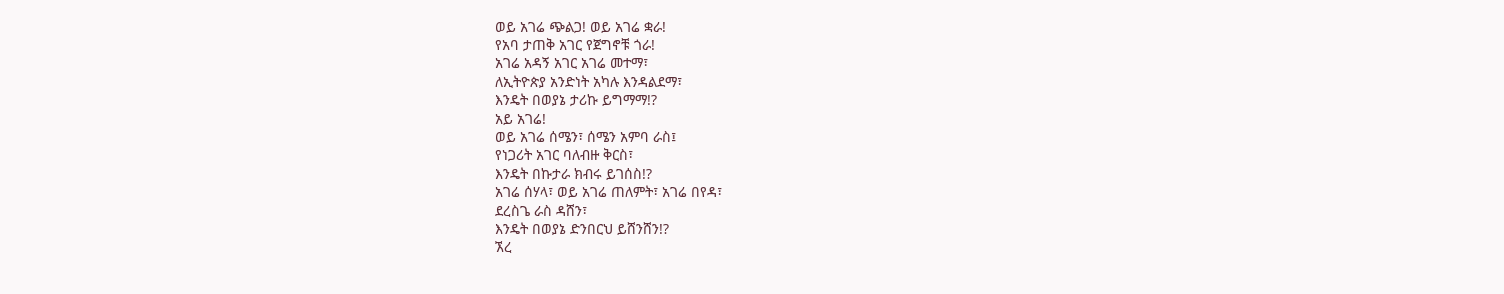ወይ አገሬ ጭልጋ! ወይ አገሬ ቋራ!
የአባ ታጠቅ አገር የጀግኖቹ ጎራ!
አገሬ አዳኝ አገር አገሬ መተማ፣
ለኢትዮጵያ አንድነት አካሉ እንዳልደማ፣
እንዴት በወያኔ ታሪኩ ይግማማ!?
አይ አገሬ!
ወይ አገሬ ሰሜን፣ ሰሜን አምባ ራስ፤
የነጋሪት አገር ባለብዙ ቅርስ፣
እንዴት በኩታራ ክብሩ ይገሰስ!?
አገሬ ሰሃላ፣ ወይ አገሬ ጠለምት፣ አገሬ በየዳ፣
ደረስጌ ራስ ዳሸን፣
እንዴት በወያኔ ድንበርህ ይሸንሸን!?
ኧረ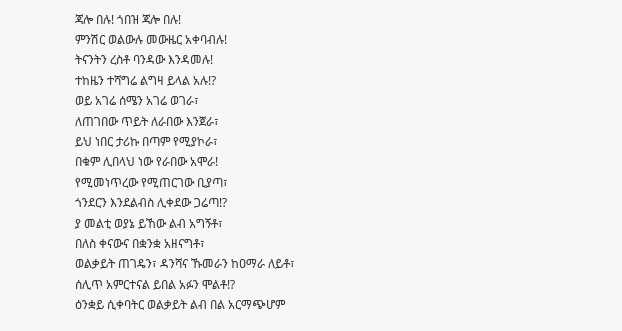ጃሎ በሉ! ጎበዝ ጃሎ በሉ!
ምንሽር ወልውሉ መውዜር አቀባብሉ!
ትናንትን ረስቶ ባንዳው እንዳመሉ!
ተከዜን ተሻግሬ ልግዛ ይላል አሉ!?
ወይ አገሬ ሰሜን አገሬ ወገራ፣
ለጠገበው ጥይት ለራበው እንጀራ፣
ይህ ነበር ታሪኩ በጣም የሚያኮራ፣
በቁም ሊበላህ ነው የራበው አሞራ!
የሚመነጥረው የሚጠርገው ቢያጣ፣
ጎንደርን እንደልብስ ሊቀደው ጋሬጣ!?
ያ መልቲ ወያኔ ይኸው ልብ አግኝቶ፣
በለስ ቀናውና በቋንቋ አዘናግቶ፣
ወልቃይት ጠገዴን፣ ዳንሻና ኹመራን ከዐማራ ለይቶ፣
ሰሊጥ አምርተናል ይበል አፉን ሞልቶ!?
ዕንቋይ ሲቀባትር ወልቃይት ልብ በል አርማጭሆም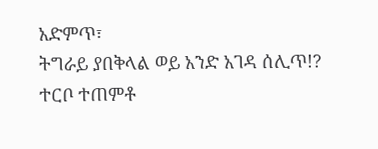አድምጥ፣
ትግራይ ያበቅላል ወይ አንድ አገዳ ሰሊጥ!?
ተርቦ ተጠምቶ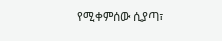የሚቀምሰው ሲያጣ፣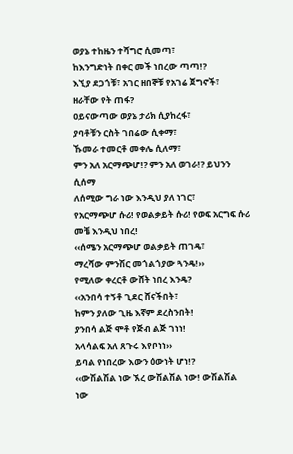ወያኔ ተከዜን ተሻግሮ ሲመጣ፣
ከእንግድነት በቀር መች ነበረው ጣጣ!?
እኚያ ደጋጎቹ፣ አገር ዘበኞቹ የአገሬ ጀግኖች፣
ዘራቸው የት ጠፋ?
ዐይናውጣው ወያኔ ታሪክ ሲያከረፋ፣
ያባቶቹን ርስት ገበሬው ሲቀማ፣
ኹመራ ተመርቶ መቀሌ ሲለማ፣
ምን አለ አርማጭሆ!? ምን አለ ወገራ!? ይህንን ሲሰማ
ለሰሚው ግራ ነው እንዲህ ያለ ነገር፣
የአርማጭሆ ሱሪ! የወልቃይት ሱሪ! የወፍ አርግፍ ሱሪ መቼ እንዲህ ነበረ!
‹‹ሰሜን አርማጭሆ ወልቃይት ጠገዴ፣
ማረሻው ምንሽር መጎልጎያው ጓንዴ!››
የሚለው ቀረርቶ ውሸት ነበረ እንዴ?
‹‹አንበሳ ተኝቶ ጊደር ሸናችበት፣
ከምን ያለው ጊዜ እኛም ደረስንበት!
ያንበሳ ልጅ ሞቶ የጅብ ልጅ ገነነ!
አላሳልፍ አለ ጸጉሩ እየቦነነ››
ይባል የነበረው እውን ዕውነት ሆነ!?
‹‹ውሽልሽል ነው ኧረ ውሽልሽል ነው! ውሽልሽል ነው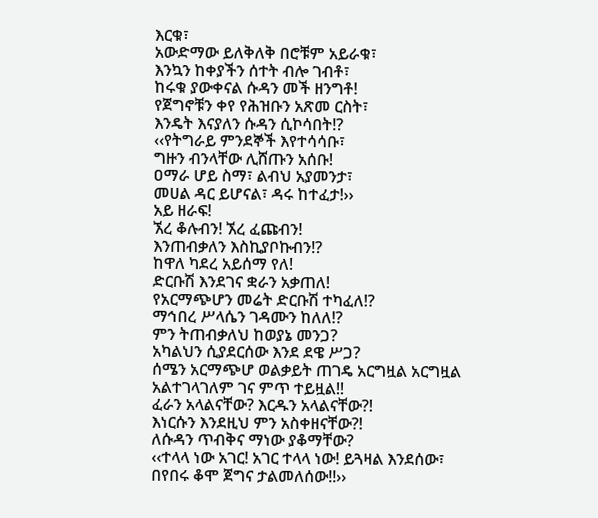እርቁ፣
አውድማው ይለቅለቅ በሮቹም አይራቁ፣
እንኳን ከቀያችን ሰተት ብሎ ገብቶ፣
ከሩቁ ያውቀናል ሱዳን መች ዘንግቶ!
የጀግኖቹን ቀየ የሕዝቡን አጽመ ርስት፣
እንዴት እናያለን ሱዳን ሲኮሳበት!?
‹‹የትግራይ ምንደኞች እየተሳሳቡ፣
ግዙን ብንላቸው ሊሸጡን አሰቡ!
ዐማራ ሆይ ስማ፣ ልብህ አያመንታ፣
መሀል ዳር ይሆናል፣ ዳሩ ከተፈታ!››
አይ ዘራፍ!
ኧረ ቆሉብን! ኧረ ፈጩብን!
እንጠብቃለን እስኪያቦኩብን!?
ከዋለ ካደረ አይሰማ የለ!
ድርቡሽ እንደገና ቋራን አቃጠለ!
የአርማጭሆን መሬት ድርቡሽ ተካፈለ!?
ማኅበረ ሥላሴን ገዳሙን ከለለ!?
ምን ትጠብቃለህ ከወያኔ መንጋ?
አካልህን ሲያደርሰው እንደ ደዌ ሥጋ?
ሰሜን አርማጭሆ ወልቃይት ጠገዴ አርግዟል አርግዟል
አልተገላገለም ገና ምጥ ተይዟል!!
ፈራን አላልናቸው? እርዱን አላልናቸው?!
እነርሱን እንደዚህ ምን አስቀዘናቸው?!
ለሱዳን ጥብቅና ማነው ያቆማቸው?
‹‹ተላላ ነው አገር! አገር ተላላ ነው! ይጓዛል እንደሰው፣
በየበሩ ቆሞ ጀግና ታልመለሰው!!››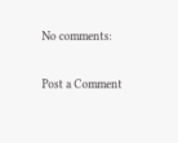No comments:

Post a Comment